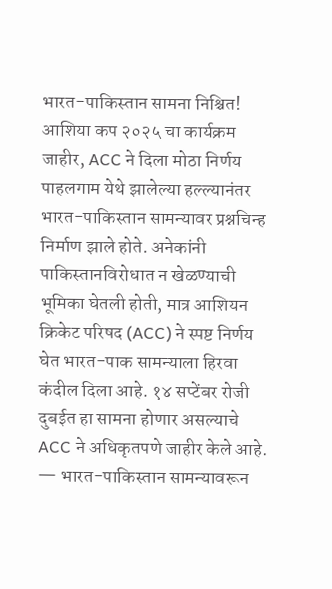भारत-पाकिस्तान सामना निश्चित! आशिया कप २०२५ चा कार्यक्रम जाहीर, ACC ने दिला मोठा निर्णय
पाहलगाम येथे झालेल्या हल्ल्यानंतर भारत-पाकिस्तान सामन्यावर प्रश्नचिन्ह निर्माण झाले होते. अनेकांनी पाकिस्तानविरोधात न खेळण्याची भूमिका घेतली होती, मात्र आशियन क्रिकेट परिषद (ACC) ने स्पष्ट निर्णय घेत भारत-पाक सामन्याला हिरवा कंदील दिला आहे. १४ सप्टेंबर रोजी दुबईत हा सामना होणार असल्याचे ACC ने अधिकृतपणे जाहीर केले आहे. — भारत-पाकिस्तान सामन्यावरून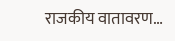राजकीय वातावरण…